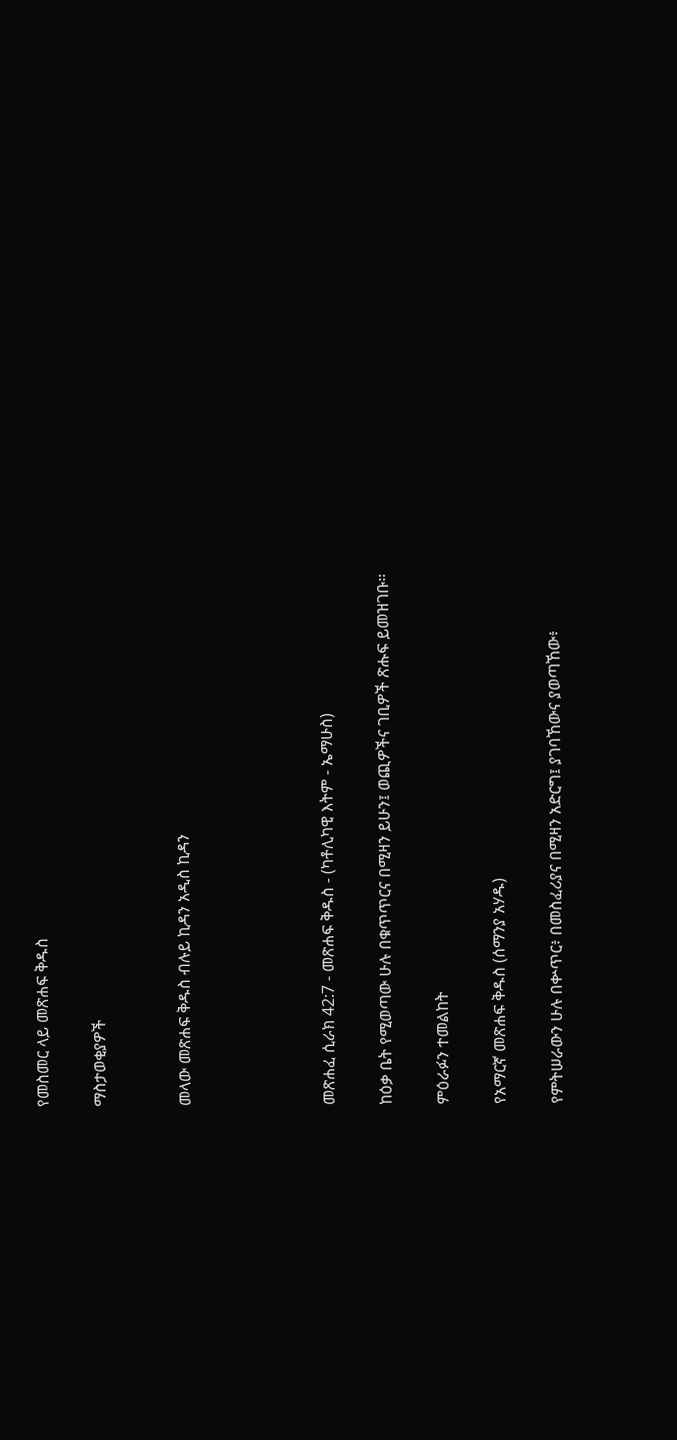የመስመር ላይ መጽሐፍ ቅዱስ

ማስታወቂያዎች


መላው መጽሐፍ ቅዱስ ብሉይ ኪዳን አዲስ ኪዳን




መጽሐፈ ሲራክ 42:7 - መጽሐፍ ቅዱስ - (ካቶሊካዊ እትም - ኤማሁስ)

ከዕቃ ቤት የሚወጣው ሁሉ በቁጥጥርና በሚዛን ይሁን፤ ወጪዎችና ገቢዎች ጽሑፍ ይመዝገቡ።

ምዕራፉን ተመልከት

የአማርኛ መጽሐፍ ቅዱስ (ሰማንያ አሃዱ)

የምትሠራውን ሁሉ በቍጥር፥ በመስፈሪያና በሚዛን አድርግ፤ ያገባኸውና ያወጣኸው፥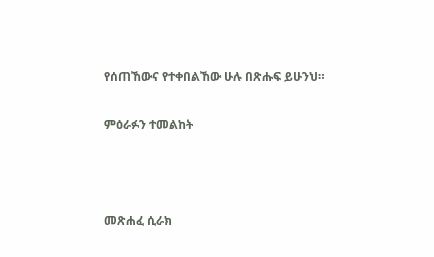የሰጠኸውና የተቀበልኸው ሁሉ በጽሑፍ ይሁንህ።

ምዕራፉን ተመልከት



መጽሐፈ ሲራክ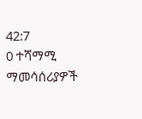42:7
0 ተሻማሚ ማመሳሰሪያዎች